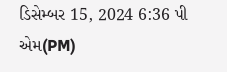ડિસેમ્બર 15, 2024 6:36 પી એમ(PM)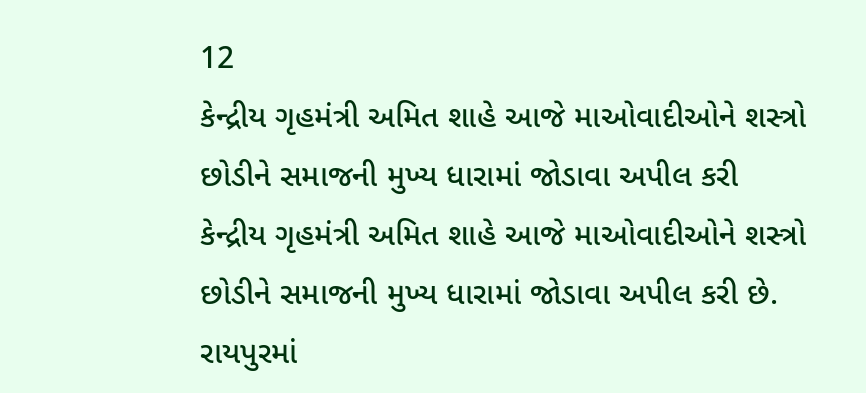12
કેન્દ્રીય ગૃહમંત્રી અમિત શાહે આજે માઓવાદીઓને શસ્ત્રો છોડીને સમાજની મુખ્ય ધારામાં જોડાવા અપીલ કરી
કેન્દ્રીય ગૃહમંત્રી અમિત શાહે આજે માઓવાદીઓને શસ્ત્રો છોડીને સમાજની મુખ્ય ધારામાં જોડાવા અપીલ કરી છે. રાયપુરમાં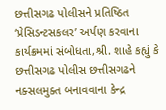છત્તીસગઢ પોલીસને પ્રતિષ્ઠિત ‘પ્રેસિડન્ટસકલર’ અર્પણ કરવાના કાર્યક્રમમાં સંબોધતા,શ્રી. શાહે કહ્યું કે છત્તીસગઢ પોલીસ છત્તીસગઢને નક્સલમુક્ત બનાવવાના કેન્દ્ર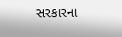સરકારના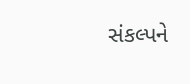સંકલ્પને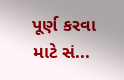પૂર્ણ કરવા માટે સં...